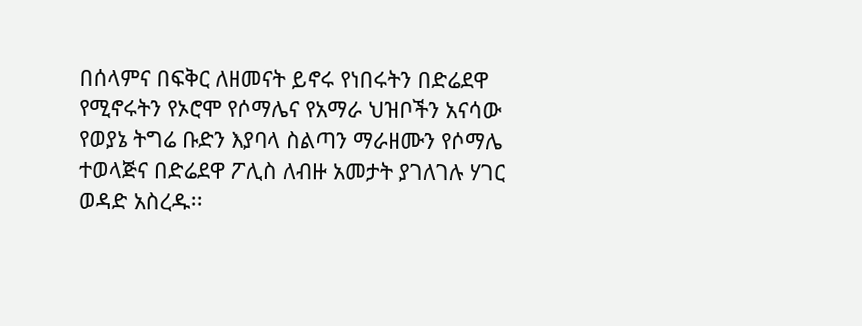በሰላምና በፍቅር ለዘመናት ይኖሩ የነበሩትን በድሬደዋ የሚኖሩትን የኦሮሞ የሶማሌና የአማራ ህዝቦችን አናሳው የወያኔ ትግሬ ቡድን እያባላ ስልጣን ማራዘሙን የሶማሌ ተወላጅና በድሬደዋ ፖሊስ ለብዙ አመታት ያገለገሉ ሃገር ወዳድ አስረዱ፡፡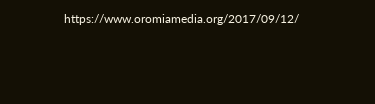https://www.oromiamedia.org/2017/09/12/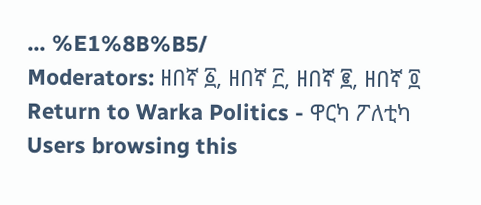... %E1%8B%B5/
Moderators: ዘበኛ ፩, ዘበኛ ፫, ዘበኛ ፪, ዘበኛ ፬
Return to Warka Politics - ዋርካ ፖለቲካ
Users browsing this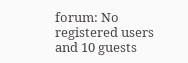forum: No registered users and 10 guests